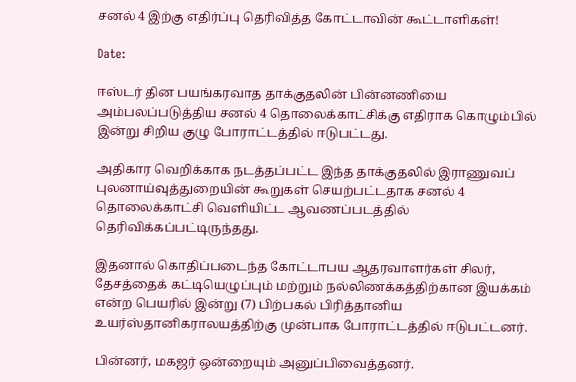சனல் 4 இற்கு எதிர்ப்பு தெரிவித்த கோட்டாவின் கூட்டாளிகள்!

Date:

ஈஸ்டர் தின பயங்கரவாத தாக்குதலின் பின்னணியை அம்பலப்படுத்திய சனல் 4 தொலைக்காட்சிக்கு எதிராக கொழும்பில் இன்று சிறிய குழு போராட்டத்தில் ஈடுபட்டது.

அதிகார வெறிக்காக நடத்தப்பட்ட இந்த தாக்குதலில் இராணுவப் புலனாய்வுத்துறையின் கூறுகள் செயற்பட்டதாக சனல் 4 தொலைக்காட்சி வெளியிட்ட ஆவணப்படத்தில் தெரிவிக்கப்பட்டிருந்தது.

இதனால் கொதிப்படைந்த கோட்டாபய ஆதரவாளர்கள் சிலர், தேசத்தைக் கட்டியெழுப்பும் மற்றும் நல்லிணக்கத்திற்கான இயக்கம் என்ற பெயரில் இன்று (7) பிற்பகல் பிரித்தானிய உயர்ஸ்தானிகராலயத்திற்கு முன்பாக போராட்டத்தில் ஈடுபட்டனர்.

பின்னர், மகஜர் ஒன்றையும் அனுப்பிவைத்தனர்.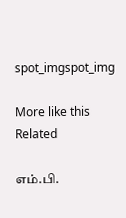spot_imgspot_img

More like this
Related

எம்.பி.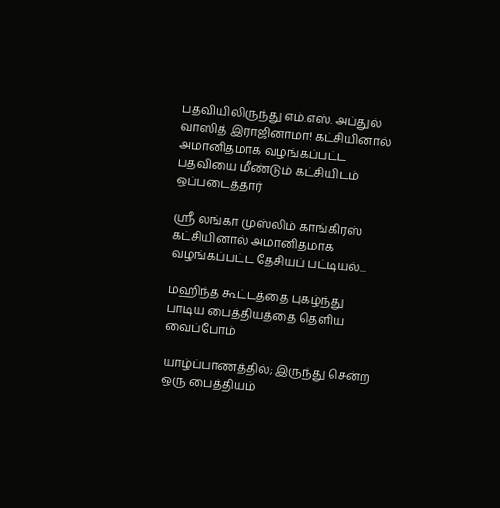பதவியிலிருந்து எம்.எஸ். அப்துல் வாஸித் இராஜினாமா! கட்சியினால் அமானிதமாக வழங்கப்பட்ட பதவியை மீண்டும் கட்சியிடம் ஒப்படைத்தார்

ஶ்ரீ லங்கா முஸ்லிம் காங்கிரஸ் கட்சியினால் அமானிதமாக வழங்கப்பட்ட தேசியப் பட்டியல்...

மஹிந்த கூட்டத்தை புகழ்ந்து பாடிய பைத்தியத்தை தெளிய வைப்போம்

யாழ்ப்பாணத்தில்; இருந்து சென்ற ஒரு பைத்தியம்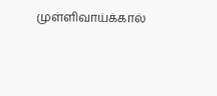முள்ளிவாய்க்கால்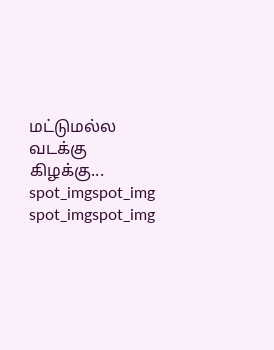மட்டுமல்ல வடக்கு கிழக்கு...
spot_imgspot_img
spot_imgspot_img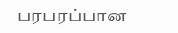பரபரப்பான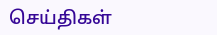செய்திகள்